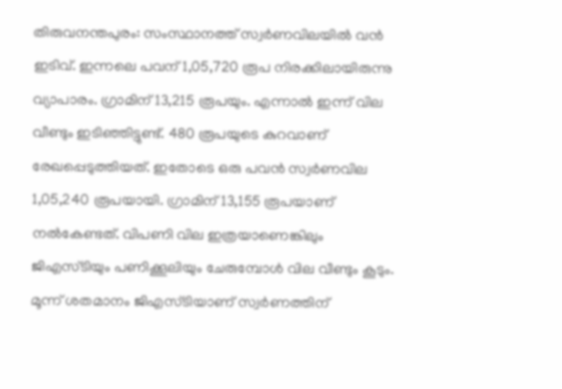തിരുവനന്തപുരം: സംസ്ഥാനത്ത് സ്വർണവിലയിൽ വൻ ഇടിവ്. ഇന്നലെ പവന് 1,05,720 രൂപ നിരക്കിലായിരുന്നു വ്യാപാരം. ഗ്രാമിന് 13,215 രൂപയും. എന്നാൽ ഇന്ന് വില വീണ്ടും ഇടിഞ്ഞിട്ടുണ്ട്. 480 രൂപയുടെ കുറവാണ് രേഖപ്പെടുത്തിയത്. ഇതോടെ ഒരു പവൻ സ്വർണവില 1,05,240 രൂപയായി. ഗ്രാമിന് 13,155 രൂപയാണ് നൽകേണ്ടത്. വിപണി വില ഇത്രയാണെങ്കിലും ജിഎസ്ടിയും പണിക്കൂലിയും ചേരുമ്പോൾ വില വീണ്ടും കൂടും. മൂന്ന് ശതമാനം ജിഎസ്ടിയാണ് സ്വർണത്തിന്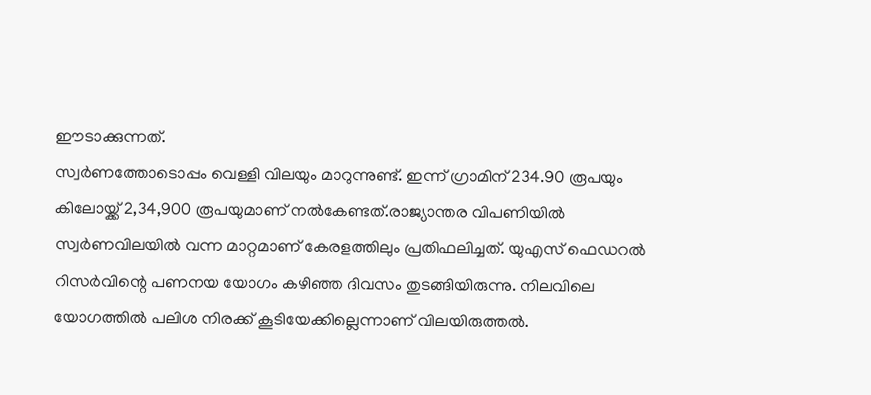ഈടാക്കുന്നത്.
സ്വർണത്തോടൊപ്പം വെള്ളി വിലയും മാറുന്നുണ്ട്. ഇന്ന് ഗ്രാമിന് 234.90 രൂപയും കിലോയ്ക്ക് 2,34,900 രൂപയുമാണ് നൽകേണ്ടത്.രാജ്യാന്തര വിപണിയിൽ സ്വർണവിലയിൽ വന്ന മാറ്റമാണ് കേരളത്തിലും പ്രതിഫലിച്ചത്. യുഎസ് ഫെഡറൽ റിസർവിന്റെ പണനയ യോഗം കഴിഞ്ഞ ദിവസം തുടങ്ങിയിരുന്നു. നിലവിലെ യോഗത്തിൽ പലിശ നിരക്ക് കൂടിയേക്കില്ലെന്നാണ് വിലയിരുത്തൽ.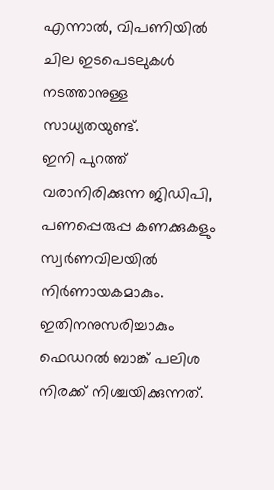എന്നാൽ, വിപണിയിൽ ചില ഇടപെടലുകൾ നടത്താനുള്ള സാധ്യതയുണ്ട്.
ഇനി പുറത്ത് വരാനിരിക്കുന്ന ജിഡിപി, പണപ്പെരുപ്പ കണക്കുകളും സ്വർണവിലയിൽ നിർണായകമാകും. ഇതിനനുസരിച്ചാകും ഫെഡറൽ ബാങ്ക് പലിശ നിരക്ക് നിശ്ചയിക്കുന്നത്.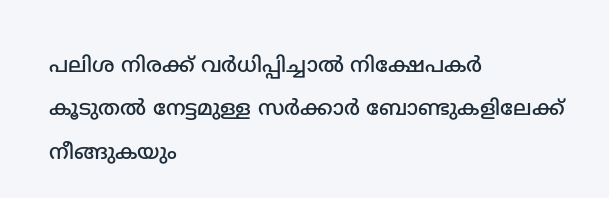പലിശ നിരക്ക് വർധിപ്പിച്ചാൽ നിക്ഷേപകർ കൂടുതൽ നേട്ടമുള്ള സർക്കാർ ബോണ്ടുകളിലേക്ക് നീങ്ങുകയും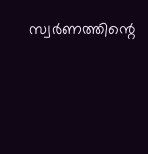സ്വർണത്തിന്റെ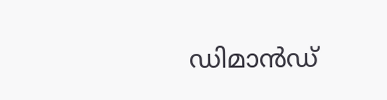ഡിമാൻഡ്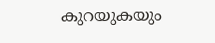കുറയുകയും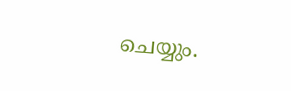ചെയ്യും.